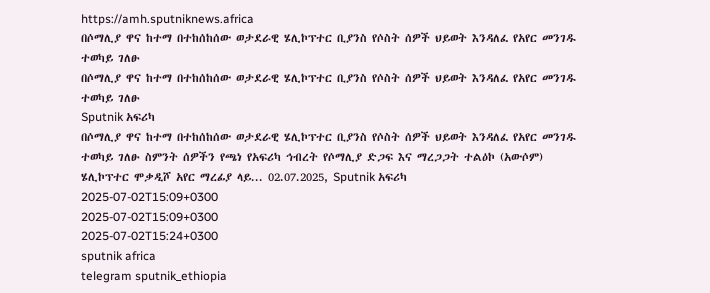https://amh.sputniknews.africa
በሶማሊያ ዋና ከተማ በተከሰከሰው ወታደራዊ ሄሊኮፕተር ቢያንስ የሶስት ሰዎች ህይወት እንዳለፈ የአየር መንገዱ ተወካይ ገለፁ
በሶማሊያ ዋና ከተማ በተከሰከሰው ወታደራዊ ሄሊኮፕተር ቢያንስ የሶስት ሰዎች ህይወት እንዳለፈ የአየር መንገዱ ተወካይ ገለፁ
Sputnik አፍሪካ
በሶማሊያ ዋና ከተማ በተከሰከሰው ወታደራዊ ሄሊኮፕተር ቢያንስ የሶስት ሰዎች ህይወት እንዳለፈ የአየር መንገዱ ተወካይ ገለፁ ስምንት ሰዎችን የጫነ የአፍሪካ ኅብረት የሶማሊያ ድጋፍ እና ማረጋጋት ተልዕኮ (አውሶም) ሄሊኮፕተር ሞቃዲሾ አየር ማረፊያ ላይ... 02.07.2025, Sputnik አፍሪካ
2025-07-02T15:09+0300
2025-07-02T15:09+0300
2025-07-02T15:24+0300
sputnik africa
telegram sputnik_ethiopia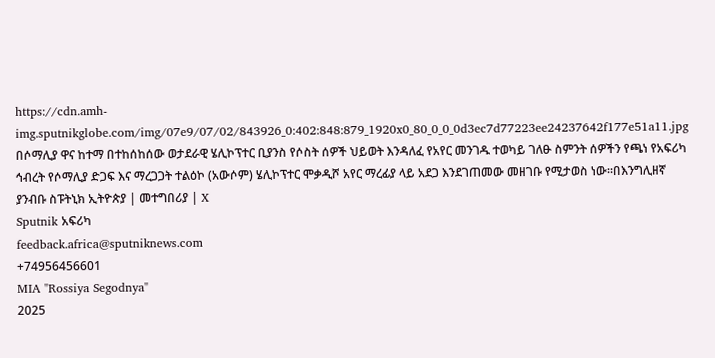https://cdn.amh-img.sputnikglobe.com/img/07e9/07/02/843926_0:402:848:879_1920x0_80_0_0_0d3ec7d77223ee24237642f177e51a11.jpg
በሶማሊያ ዋና ከተማ በተከሰከሰው ወታደራዊ ሄሊኮፕተር ቢያንስ የሶስት ሰዎች ህይወት እንዳለፈ የአየር መንገዱ ተወካይ ገለፁ ስምንት ሰዎችን የጫነ የአፍሪካ ኅብረት የሶማሊያ ድጋፍ እና ማረጋጋት ተልዕኮ (አውሶም) ሄሊኮፕተር ሞቃዲሾ አየር ማረፊያ ላይ አደጋ እንደገጠመው መዘገቡ የሚታወስ ነው።በእንግሊዘኛ ያንብቡ ስፑትኒክ ኢትዮጵያ | መተግበሪያ | X
Sputnik አፍሪካ
feedback.africa@sputniknews.com
+74956456601
MIA "Rossiya Segodnya"
2025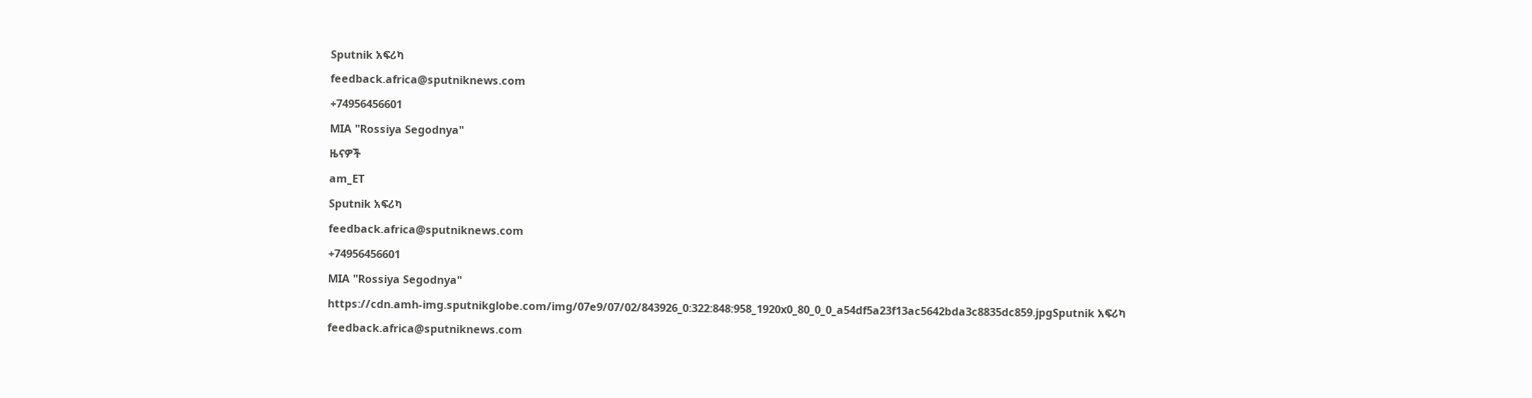Sputnik አፍሪካ
feedback.africa@sputniknews.com
+74956456601
MIA "Rossiya Segodnya"
ዜናዎች
am_ET
Sputnik አፍሪካ
feedback.africa@sputniknews.com
+74956456601
MIA "Rossiya Segodnya"
https://cdn.amh-img.sputnikglobe.com/img/07e9/07/02/843926_0:322:848:958_1920x0_80_0_0_a54df5a23f13ac5642bda3c8835dc859.jpgSputnik አፍሪካ
feedback.africa@sputniknews.com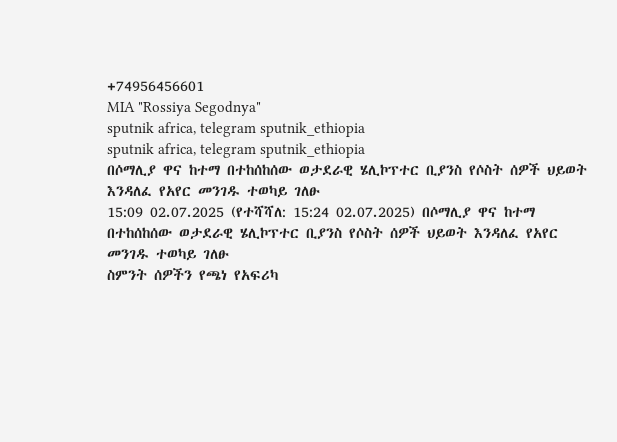+74956456601
MIA "Rossiya Segodnya"
sputnik africa, telegram sputnik_ethiopia
sputnik africa, telegram sputnik_ethiopia
በሶማሊያ ዋና ከተማ በተከሰከሰው ወታደራዊ ሄሊኮፕተር ቢያንስ የሶስት ሰዎች ህይወት እንዳለፈ የአየር መንገዱ ተወካይ ገለፁ
15:09 02.07.2025 (የተሻሻለ: 15:24 02.07.2025) በሶማሊያ ዋና ከተማ በተከሰከሰው ወታደራዊ ሄሊኮፕተር ቢያንስ የሶስት ሰዎች ህይወት እንዳለፈ የአየር መንገዱ ተወካይ ገለፁ
ስምንት ሰዎችን የጫነ የአፍሪካ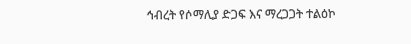ኅብረት የሶማሊያ ድጋፍ እና ማረጋጋት ተልዕኮ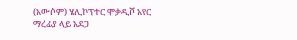(አውሶም) ሄሊኮፕተር ሞቃዲሾ አየር ማረፊያ ላይ አደጋ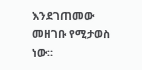እንደገጠመው መዘገቡ የሚታወስ ነው።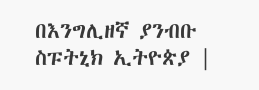በእንግሊዘኛ ያንብቡ
ስፑትኒክ ኢትዮጵያ |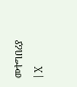መተግበሪያ | X